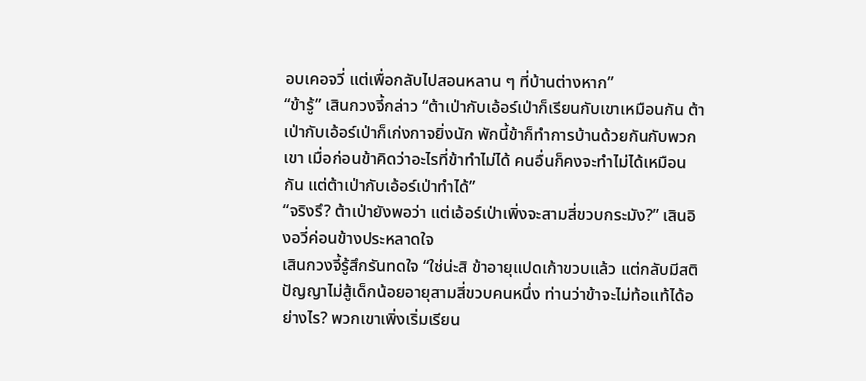อบเคอจวี่ แต่เพื่อกลับไปสอนหลาน ๆ ที่บ้านต่างหาก”
“ข้ารู้” เสินกวงจี้กล่าว “ต้าเป่ากับเอ้อร์เป่าก็เรียนกับเขาเหมือนกัน ต้าเป่ากับเอ้อร์เป่าก็เก่งกาจยิ่งนัก พักนี้ข้าก็ทำการบ้านด้วยกันกับพวกเขา เมื่อก่อนข้าคิดว่าอะไรที่ข้าทำไม่ได้ คนอื่นก็คงจะทำไม่ได้เหมือนกัน แต่ต้าเป่ากับเอ้อร์เป่าทำได้”
“จริงรึ? ต้าเป่ายังพอว่า แต่เอ้อร์เป่าเพิ่งจะสามสี่ขวบกระมัง?” เสินอิงอวี่ค่อนข้างประหลาดใจ
เสินกวงจี้รู้สึกรันทดใจ “ใช่น่ะสิ ข้าอายุแปดเก้าขวบแล้ว แต่กลับมีสติปัญญาไม่สู้เด็กน้อยอายุสามสี่ขวบคนหนึ่ง ท่านว่าข้าจะไม่ท้อแท้ได้อย่างไร? พวกเขาเพิ่งเริ่มเรียน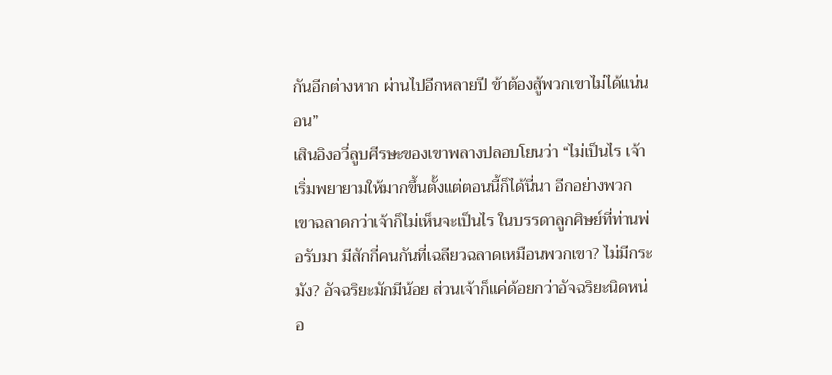กันอีกต่างหาก ผ่านไปอีกหลายปี ข้าต้องสู้พวกเขาไม่ได้แน่นอน”
เสินอิงอวี่ลูบศีรษะของเขาพลางปลอบโยนว่า “ไม่เป็นไร เจ้าเริ่มพยายามให้มากขึ้นตั้งแต่ตอนนี้ก็ได้นี่นา อีกอย่างพวกเขาฉลาดกว่าเจ้าก็ไม่เห็นจะเป็นไร ในบรรดาลูกศิษย์ที่ท่านพ่อรับมา มีสักกี่คนกันที่เฉลียวฉลาดเหมือนพวกเขา? ไม่มีกระมัง? อัจฉริยะมักมีน้อย ส่วนเจ้าก็แค่ด้อยกว่าอัจฉริยะนิดหน่อ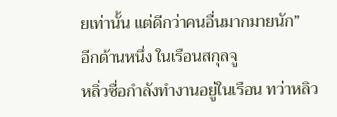ยเท่านั้น แต่ดีกว่าคนอื่นมากมายนัก”
อีกด้านหนึ่ง ในเรือนสกุลจู
หลิ่วซื่อกำลังทำงานอยู่ในเรือน ทว่าหลิว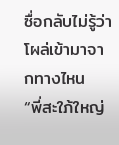ซื่อกลับไม่รู้ว่าโผล่เข้ามาจากทางไหน
“พี่สะใภ้ใหญ่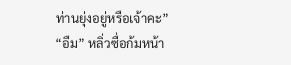ท่านยุ่งอยู่หรือเจ้าคะ”
“อืม” หลิ่วซื่อก้มหน้า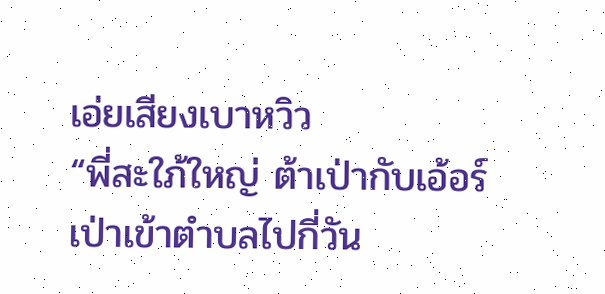เอ่ยเสียงเบาหวิว
“พี่สะใภ้ใหญ่ ต้าเป่ากับเอ้อร์เป่าเข้าตำบลไปกี่วัน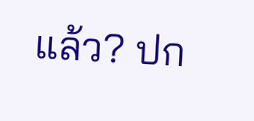แล้ว? ปก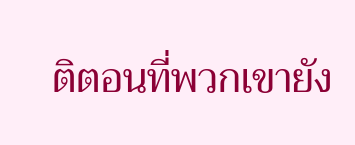ติตอนที่พวกเขายัง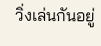วิ่งเล่นกันอยู่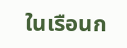ในเรือนก